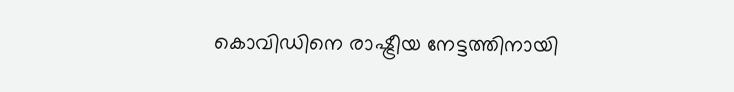കൊവിഡിനെ രാഷ്ട്രീയ നേട്ടത്തിനായി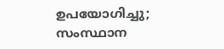ഉപയോഗിച്ചു; സംസ്ഥാന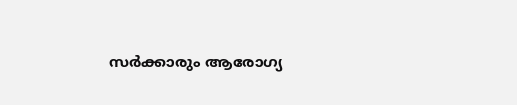സര്‍ക്കാരും ആരോഗ്യ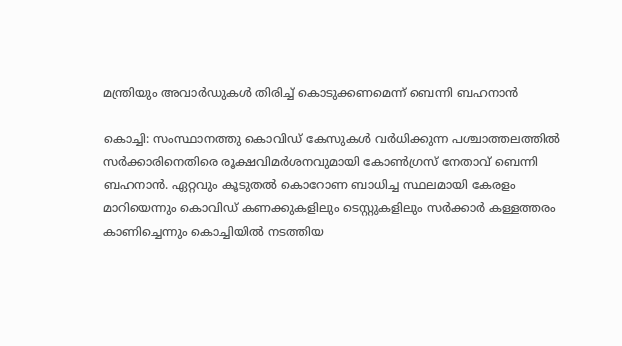മന്ത്രിയും അവാര്‍ഡുകള്‍ തിരിച്ച് കൊടുക്കണമെന്ന് ബെന്നി ബഹനാന്‍

കൊച്ചി: സംസ്ഥാനത്തു കൊവിഡ് കേസുകള്‍ വര്‍ധിക്കുന്ന പശ്ചാത്തലത്തില്‍ സര്‍ക്കാരിനെതിരെ രൂക്ഷവിമര്‍ശനവുമായി കോണ്‍ഗ്രസ് നേതാവ് ബെന്നി ബഹനാന്‍. ഏറ്റവും കൂടുതല്‍ കൊറോണ ബാധിച്ച സ്ഥലമായി കേരളം മാറിയെന്നും കൊവിഡ് കണക്കുകളിലും ടെസ്റ്റുകളിലും സര്‍ക്കാര്‍ കള്ളത്തരം കാണിച്ചെന്നും കൊച്ചിയില്‍ നടത്തിയ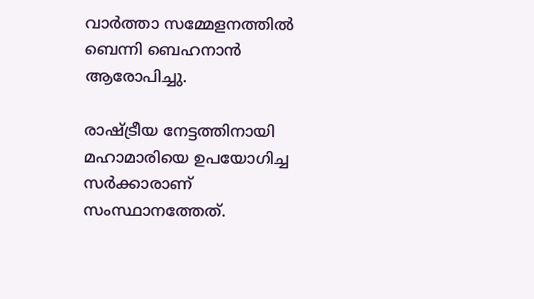വാര്‍ത്താ സമ്മേളനത്തില്‍ ബെന്നി ബെഹനാന്‍ ആരോപിച്ചു.

രാഷ്ട്രീയ നേട്ടത്തിനായി മഹാമാരിയെ ഉപയോഗിച്ച സര്‍ക്കാരാണ് സംസ്ഥാനത്തേത്.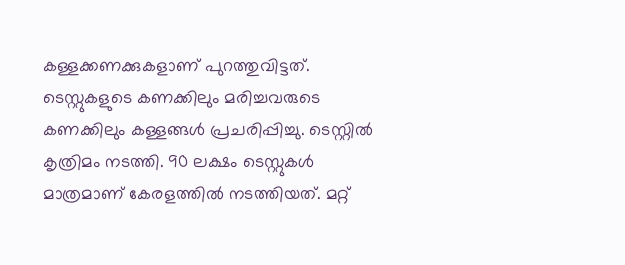കള്ളക്കണക്കുകളാണ് പുറത്തുവിട്ടത്. ടെസ്റ്റുകളുടെ കണക്കിലും മരിച്ചവരുടെ കണക്കിലും കള്ളങ്ങള്‍ പ്രചരിപ്പിച്ചു. ടെസ്റ്റില്‍ കൃത്രിമം നടത്തി. 90 ലക്ഷം ടെസ്റ്റുകള്‍ മാത്രമാണ് കേരളത്തില്‍ നടത്തിയത്. മറ്റ്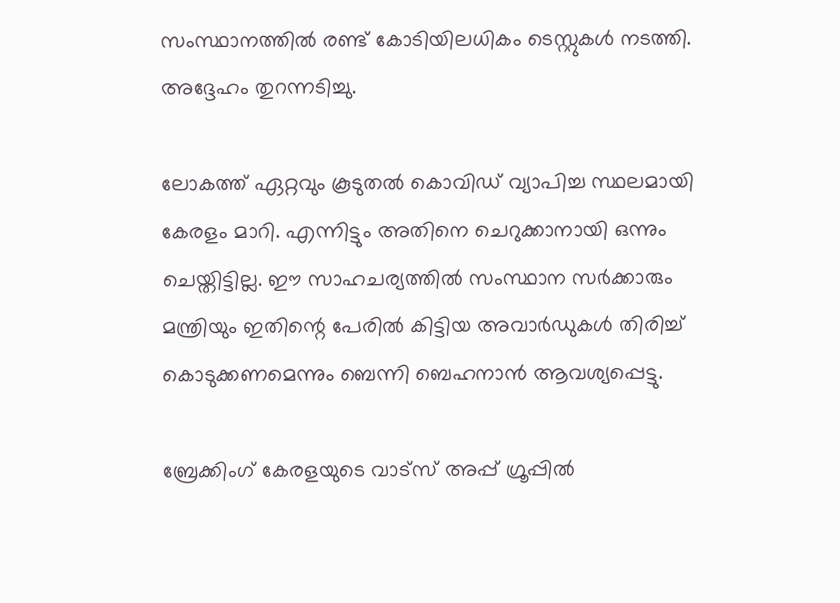സംസ്ഥാനത്തില്‍ രണ്ട് കോടിയിലധികം ടെസ്റ്റുകള്‍ നടത്തി. അദ്ദേഹം തുറന്നടിച്ചു.

ലോകത്ത് ഏറ്റവും കൂടുതല്‍ കൊവിഡ് വ്യാപിച്ച സ്ഥലമായി കേരളം മാറി. എന്നിട്ടും അതിനെ ചെറുക്കാനായി ഒന്നും ചെയ്തിട്ടില്ല. ഈ സാഹചര്യത്തില്‍ സംസ്ഥാന സര്‍ക്കാരും മന്ത്രിയും ഇതിന്റെ പേരില്‍ കിട്ടിയ അവാര്‍ഡുകള്‍ തിരിച്ച് കൊടുക്കണമെന്നും ബെന്നി ബെഹനാന്‍ ആവശ്യപ്പെട്ടു.

ബ്രേക്കിംഗ് കേരളയുടെ വാട്സ് അപ്പ് ഗ്രൂപ്പിൽ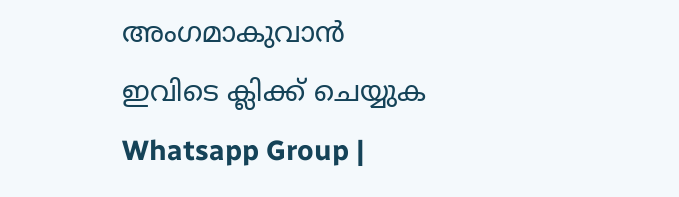അംഗമാകുവാൻ ഇവിടെ ക്ലിക്ക് ചെയ്യുക Whatsapp Group |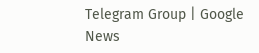Telegram Group | Google News